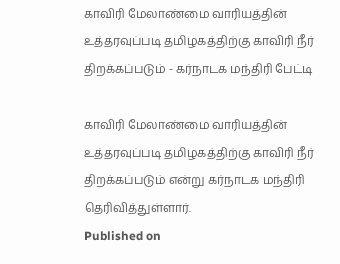காவிரி மேலாண்மை வாரியத்தின் உத்தரவுப்படி தமிழகத்திற்கு காவிரி நீர் திறக்கப்படும் - கர்நாடக மந்திரி பேட்டி

காவிரி மேலாண்மை வாரியத்தின் உத்தரவுப்படி தமிழகத்திற்கு காவிரி நீர் திறக்கப்படும் என்று கர்நாடக மந்திரி தெரிவித்துள்ளார்.
Published on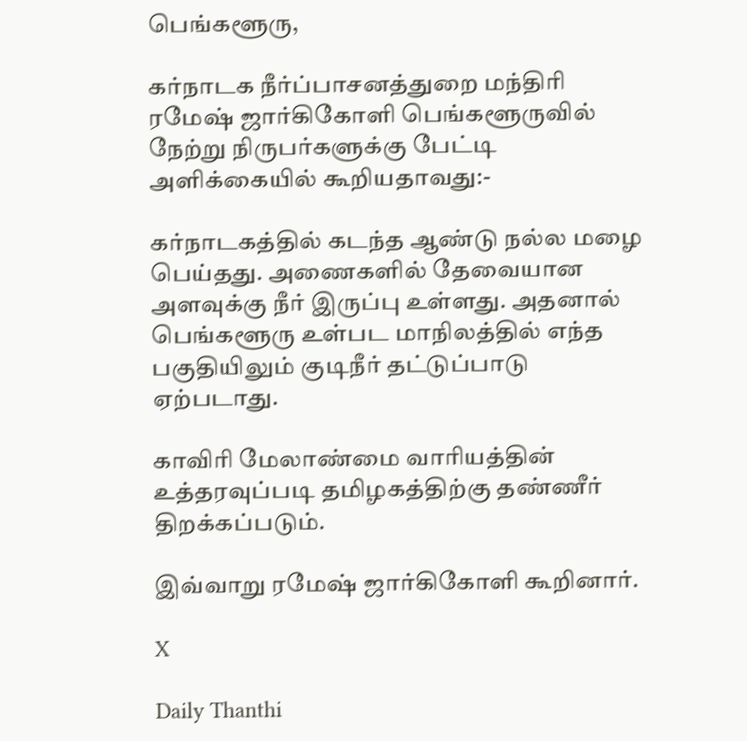பெங்களூரு,

கர்நாடக நீர்ப்பாசனத்துறை மந்திரி ரமேஷ் ஜார்கிகோளி பெங்களூருவில் நேற்று நிருபர்களுக்கு பேட்டி அளிக்கையில் கூறியதாவது:-

கர்நாடகத்தில் கடந்த ஆண்டு நல்ல மழை பெய்தது. அணைகளில் தேவையான அளவுக்கு நீர் இருப்பு உள்ளது. அதனால் பெங்களூரு உள்பட மாநிலத்தில் எந்த பகுதியிலும் குடிநீர் தட்டுப்பாடு ஏற்படாது.

காவிரி மேலாண்மை வாரியத்தின் உத்தரவுப்படி தமிழகத்திற்கு தண்ணீர் திறக்கப்படும்.

இவ்வாறு ரமேஷ் ஜார்கிகோளி கூறினார்.

X

Daily Thanthi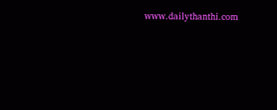www.dailythanthi.com